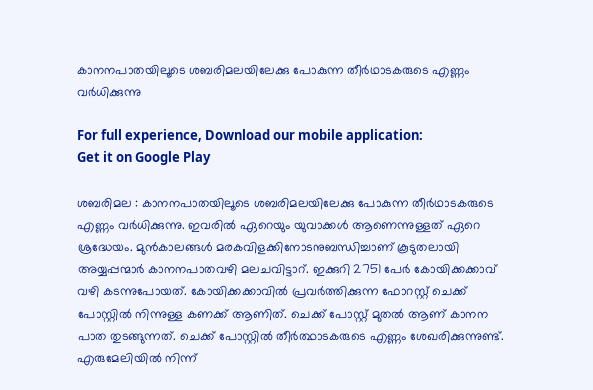കാനനപാതയിലൂടെ ശബരിമലയിലേക്കു പോകുന്ന തീര്‍ഥാടകരുടെ എണ്ണം വര്‍ധിക്കുന്നു

For full experience, Download our mobile application:
Get it on Google Play

ശബരിമല : കാനനപാതയിലൂടെ ശബരിമലയിലേക്കു പോകുന്ന തീര്‍ഥാടകരുടെ എണ്ണം വര്‍ധിക്കുന്നു. ഇവരില്‍ ഏറെയും യുവാക്കള്‍ ആണെന്നുള്ളത് ഏറെ ശ്രദ്ധേയം. മുന്‍കാലങ്ങള്‍ മരകവിളക്കിനോടനുബന്ധിച്ചാണ് കൂടുതലായി അയ്യപ്പന്മാര്‍ കാനനപാതവഴി മലചവിട്ടാറ്. ഇക്കുറി 2751 പേര്‍ കോയിക്കക്കാവ് വഴി കടന്നുപോയത്. കോയിക്കക്കാവില്‍ പ്രവര്‍ത്തിക്കുന്ന ഫോറസ്റ്റ് ചെക്ക് പോസ്റ്റില്‍ നിന്നുള്ള കണക്ക് ആണിത്. ചെക്ക് പോസ്റ്റ് മുതല്‍ ആണ് കാനന പാത തുടങ്ങുന്നത്. ചെക്ക് പോസ്റ്റില്‍ തീര്‍ത്ഥാടകരുടെ എണ്ണം ശേഖരിക്കുന്നുണ്ട്. എരുമേലിയില്‍ നിന്ന്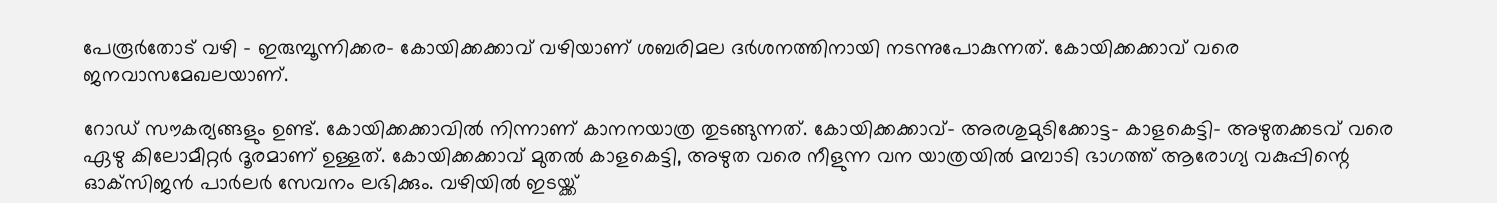പേരൂര്‍തോട് വഴി – ഇരുമ്പൂന്നിക്കര- കോയിക്കക്കാവ് വഴിയാണ് ശബരിമല ദര്‍ശനത്തിനായി നടന്നുപോകുന്നത്. കോയിക്കക്കാവ് വരെ ജനവാസമേഖലയാണ്.

റോഡ് സൗകര്യങ്ങളും ഉണ്ട്. കോയിക്കക്കാവില്‍ നിന്നാണ് കാനനയാത്ര തുടങ്ങുന്നത്. കോയിക്കക്കാവ്- അരശുമുടിക്കോട്ട- കാളകെട്ടി- അഴുതക്കടവ് വരെ ഏഴു കിലോമീറ്റര്‍ ദൂരമാണ് ഉള്ളത്. കോയിക്കക്കാവ് മുതല്‍ കാളകെട്ടി, അഴുത വരെ നീളുന്ന വന യാത്രയില്‍ മമ്പാടി ഭാഗത്ത് ആരോഗ്യ വകുപ്പിന്റെ ഓക്‌സിജന്‍ പാര്‍ലര്‍ സേവനം ലഭിക്കും. വഴിയില്‍ ഇടയ്ക്ക്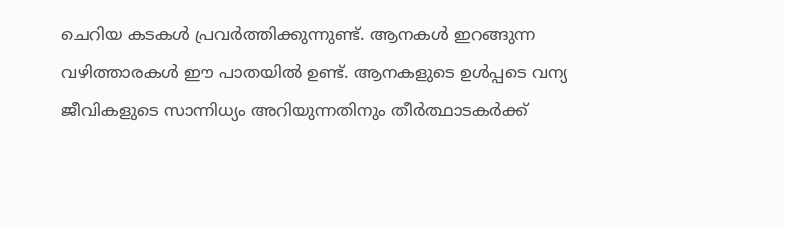ചെറിയ കടകള്‍ പ്രവര്‍ത്തിക്കുന്നുണ്ട്. ആനകള്‍ ഇറങ്ങുന്ന വഴിത്താരകള്‍ ഈ പാതയില്‍ ഉണ്ട്. ആനകളുടെ ഉള്‍പ്പടെ വന്യ ജീവികളുടെ സാന്നിധ്യം അറിയുന്നതിനും തീര്‍ത്ഥാടകര്‍ക്ക്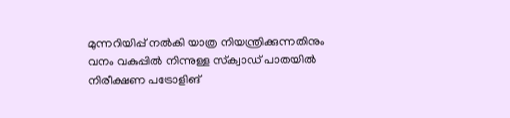മുന്നറിയിപ്പ് നല്‍കി യാത്ര നിയന്ത്രിക്കുന്നതിനും വനം വകുപ്പില്‍ നിന്നുള്ള സ്‌ക്വാഡ് പാതയില്‍ നിരീക്ഷണ പട്രോളിങ്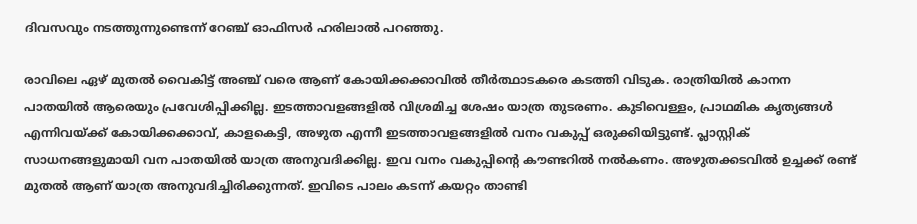ദിവസവും നടത്തുന്നുണ്ടെന്ന് റേഞ്ച് ഓഫിസര്‍ ഹരിലാല്‍ പറഞ്ഞു.

രാവിലെ ഏഴ് മുതല്‍ വൈകിട്ട് അഞ്ച് വരെ ആണ് കോയിക്കക്കാവില്‍ തീര്‍ത്ഥാടകരെ കടത്തി വിടുക. രാത്രിയില്‍ കാനന പാതയില്‍ ആരെയും പ്രവേശിപ്പിക്കില്ല. ഇടത്താവളങ്ങളില്‍ വിശ്രമിച്ച ശേഷം യാത്ര തുടരണം. കുടിവെള്ളം, പ്രാഥമിക കൃത്യങ്ങള്‍ എന്നിവയ്ക്ക് കോയിക്കക്കാവ്, കാളകെട്ടി, അഴുത എന്നീ ഇടത്താവളങ്ങളില്‍ വനം വകുപ്പ് ഒരുക്കിയിട്ടുണ്ട്. പ്ലാസ്റ്റിക് സാധനങ്ങളുമായി വന പാതയില്‍ യാത്ര അനുവദിക്കില്ല. ഇവ വനം വകുപ്പിന്റെ കൗണ്ടറില്‍ നല്‍കണം. അഴുതക്കടവില്‍ ഉച്ചക്ക് രണ്ട് മുതല്‍ ആണ് യാത്ര അനുവദിച്ചിരിക്കുന്നത്. ഇവിടെ പാലം കടന്ന് കയറ്റം താണ്ടി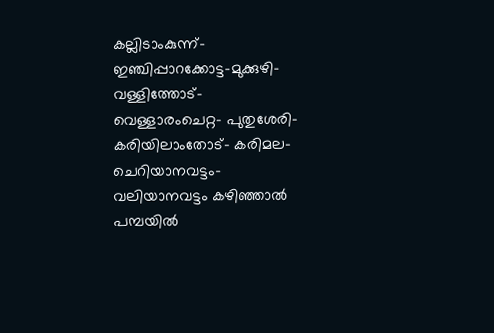കല്ലിടാംകുന്ന്- ഇഞ്ചിപ്പാറക്കോട്ട-മുക്കുഴി- വള്ളിത്തോട്- വെള്ളാരംചെറ്റ- പുതുശേരി-കരിയിലാംതോട്- കരിമല- ചെറിയാനവട്ടം- വലിയാനവട്ടം കഴിഞ്ഞാല്‍ പമ്പയില്‍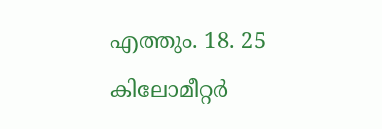എത്തും. 18. 25 കിലോമീറ്റര്‍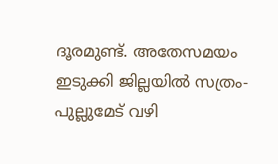ദൂരമുണ്ട്. അതേസമയം ഇടുക്കി ജില്ലയില്‍ സത്രം- പുല്ലുമേട് വഴി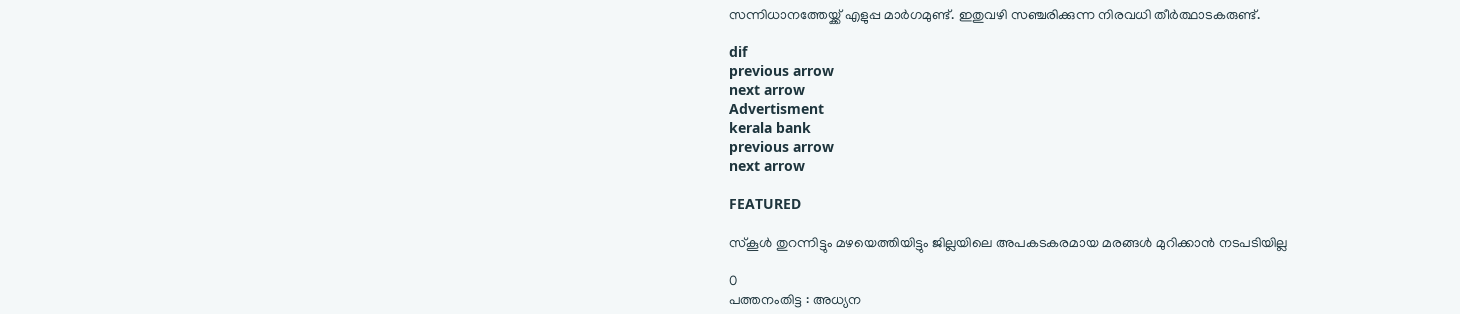സന്നിധാനത്തേയ്ക്ക് എളുപ്പ മാര്‍ഗമുണ്ട്. ഇതുവഴി സഞ്ചരിക്കുന്ന നിരവധി തീര്‍ത്ഥാടകരുണ്ട്.

dif
previous arrow
next arrow
Advertisment
kerala bank
previous arrow
next arrow

FEATURED

സ്കൂള്‍ തുറന്നിട്ടും മഴയെത്തിയിട്ടും ജില്ലയിലെ അപകടകരമായ മരങ്ങള്‍ മുറിക്കാന്‍ നടപടിയില്ല

0
പത്തനംതിട്ട : അധ്യന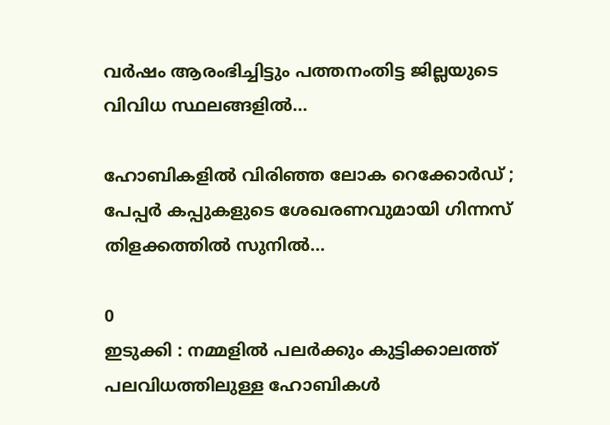വര്‍ഷം ആരംഭിച്ചിട്ടും പത്തനംതിട്ട ജില്ലയുടെ വിവിധ സ്ഥലങ്ങളില്‍...

ഹോബികളിൽ വിരിഞ്ഞ ലോക റെക്കോർഡ് ; പേപ്പർ കപ്പുകളുടെ ശേഖരണവുമായി ഗിന്നസ് തിളക്കത്തിൽ സുനിൽ...

0
ഇടുക്കി : നമ്മളിൽ പലർക്കും കുട്ടിക്കാലത്ത് പലവിധത്തിലുള്ള ഹോബികൾ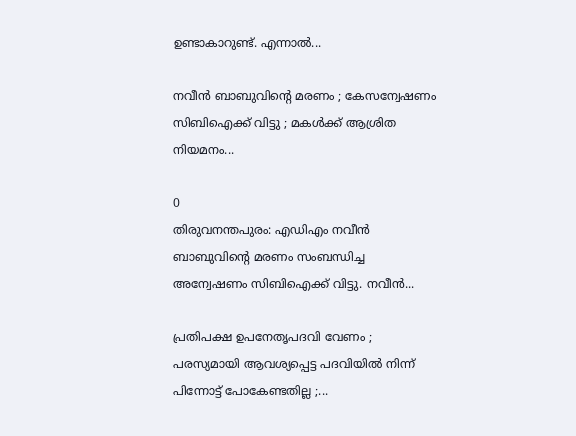ഉണ്ടാകാറുണ്ട്. എന്നാൽ...

നവീൻ ബാബുവിന്റെ മരണം ; കേസന്വേഷണം സിബിഐക്ക് വിട്ടു ; മകൾക്ക് ആശ്രിത നിയമനം...

0
തിരുവനന്തപുരം: എഡിഎം നവീൻ ബാബുവിന്റെ മരണം സംബന്ധിച്ച അന്വേഷണം സിബിഐക്ക് വിട്ടു. നവീൻ...

പ്രതിപക്ഷ ഉപനേതൃപദവി വേണം ; പരസ്യമായി ആവശ്യപ്പെട്ട പദവിയിൽ നിന്ന് പിന്നോട്ട് പോകേണ്ടതില്ല ;...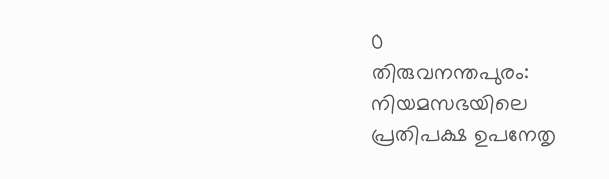0
തിരുവനന്തപുരം: നിയമസഭയിലെ പ്രതിപക്ഷ ഉപനേതൃ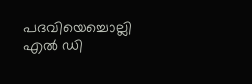പദവിയെച്ചൊല്ലി എൽ ഡി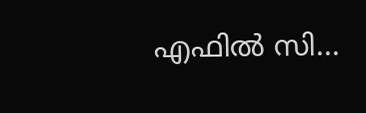എഫിൽ സി...